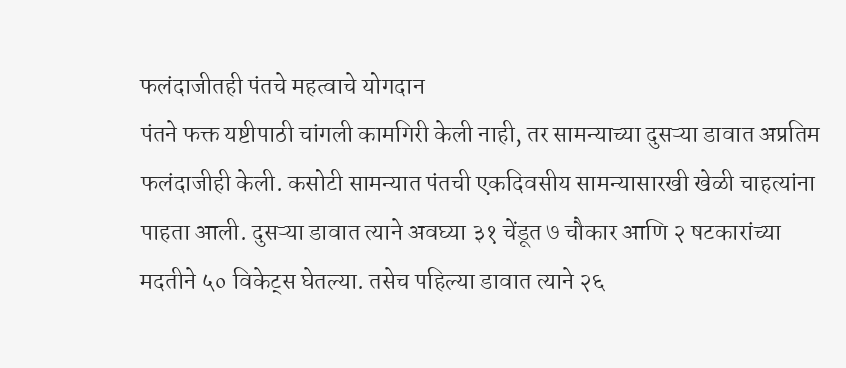फलंदाजीतही पंतचे महत्वाचे योगदान
पंतने फक्त यष्टीपाठी चांगली कामगिरी केली नाही, तर सामन्याच्या दुसऱ्या डावात अप्रतिम फलंदाजीही केली. कसोटी सामन्यात पंतची एकदिवसीय सामन्यासारखी खेळी चाहत्यांना पाहता आली. दुसऱ्या डावात त्याने अवघ्या ३१ चेंडूत ७ चौकार आणि २ षटकारांच्या मदतीने ५० विकेट्स घेतल्या. तसेच पहिल्या डावात त्याने २६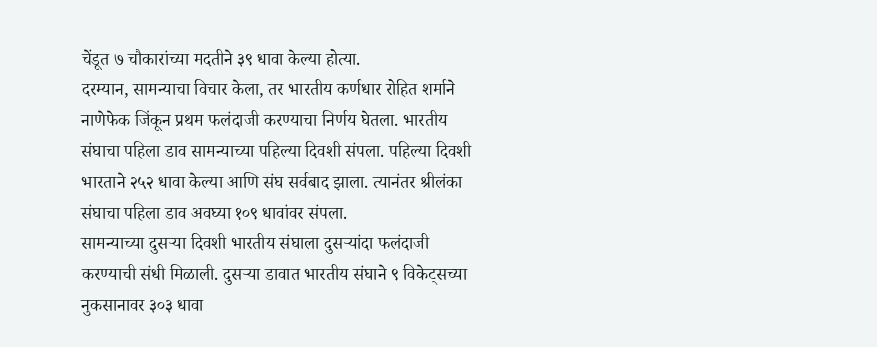चेंडूत ७ चौकारांच्या मदतीने ३९ धावा केल्या होत्या.
दरम्यान, सामन्याचा विचार केला, तर भारतीय कर्णधार रोहित शर्माने नाणेफेक जिंकून प्रथम फलंदाजी करण्याचा निर्णय घेतला. भारतीय संघाचा पहिला डाव सामन्याच्या पहिल्या दिवशी संपला. पहिल्या दिवशी भारताने २५२ धावा केल्या आणि संघ सर्वबाद झाला. त्यानंतर श्रीलंका संघाचा पहिला डाव अवघ्या १०९ धावांवर संपला.
सामन्याच्या दुसऱ्या दिवशी भारतीय संघाला दुसऱ्यांदा फलंदाजी करण्याची संधी मिळाली. दुसऱ्या डावात भारतीय संघाने ९ विकेट्सच्या नुकसानावर ३०३ धावा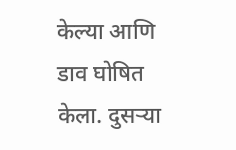केल्या आणि डाव घोषित केला. दुसऱ्या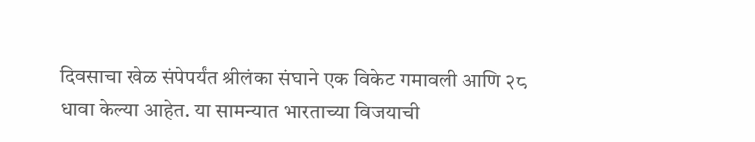दिवसाचा खेळ संपेपर्यंत श्रीलंका संघाने एक विकेट गमावली आणि २८ धावा केल्या आहेत. या सामन्यात भारताच्या विजयाची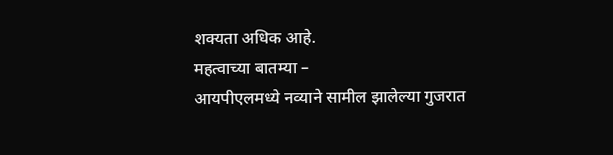शक्यता अधिक आहे.
महत्वाच्या बातम्या –
आयपीएलमध्ये नव्याने सामील झालेल्या गुजरात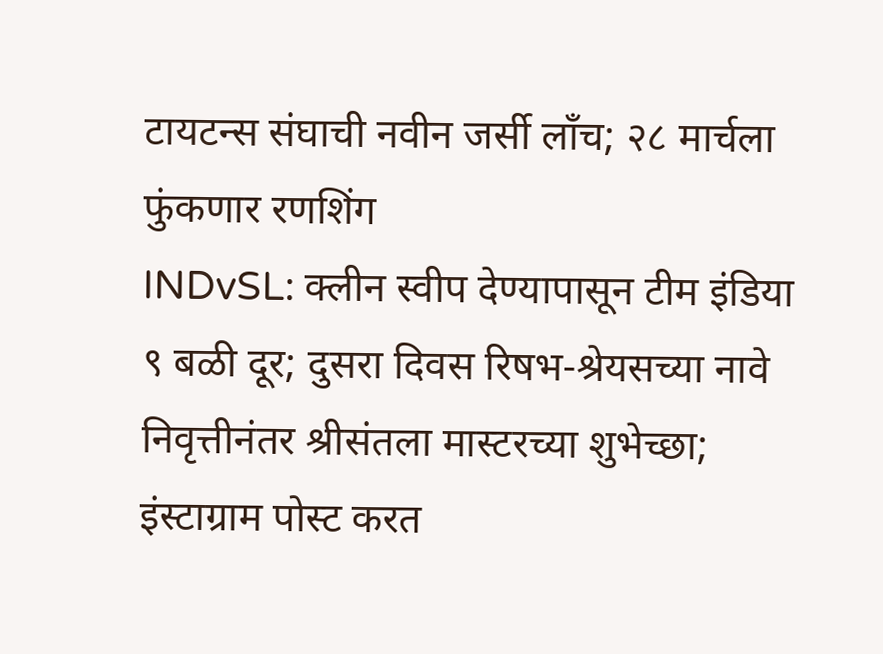टायटन्स संघाची नवीन जर्सी लाँच; २८ मार्चला फुंकणार रणशिंग
INDvSL: क्लीन स्वीप देण्यापासून टीम इंडिया ९ बळी दूर; दुसरा दिवस रिषभ-श्रेयसच्या नावे
निवृत्तीनंतर श्रीसंतला मास्टरच्या शुभेच्छा; इंस्टाग्राम पोस्ट करत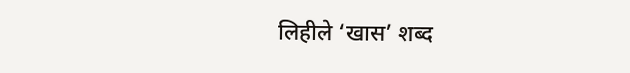लिहीले ‘खास’ शब्द